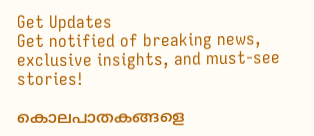Get Updates
Get notified of breaking news, exclusive insights, and must-see stories!

കൊലപാതകങ്ങളെ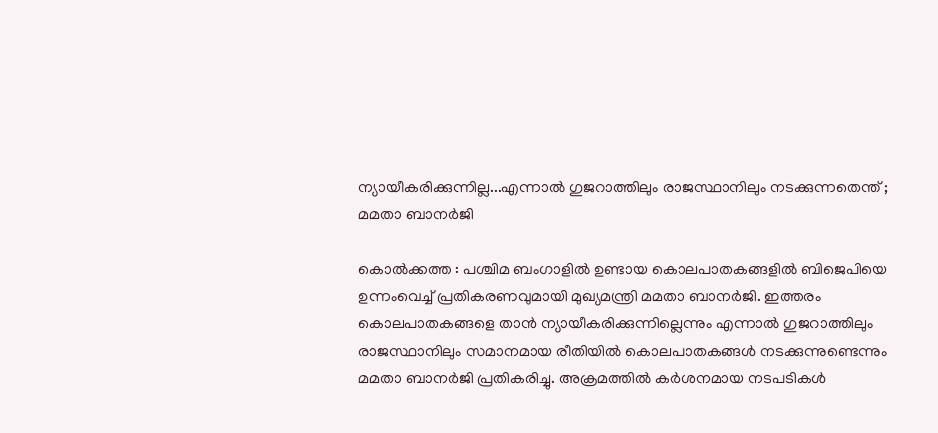ന്യായീകരിക്കുന്നില്ല...എന്നാൽ ഗുജറാത്തിലും രാജസ്ഥാനിലും നടക്കുന്നതെന്ത് ; മമതാ ബാനർജി

കൊൽക്കത്ത : പശ്ചിമ ബംഗാളിൽ ഉണ്ടായ കൊലപാതകങ്ങളിൽ ബിജെപിയെ ഉന്നംവെച്ച് പ്രതികരണവുമായി മുഖ്യമന്ത്രി മമതാ ബാനർജി. ഇത്തരം കൊലപാതകങ്ങളെ താൻ ന്യായീകരിക്കുന്നില്ലെന്നും എന്നാൽ ഗുജറാത്തിലും രാജസ്ഥാനിലും സമാനമായ രീതിയിൽ കൊലപാതകങ്ങൾ നടക്കുന്നുണ്ടെന്നും മമതാ ബാനർജി പ്രതികരിച്ചു. അക്രമത്തിൽ കർശനമായ നടപടികൾ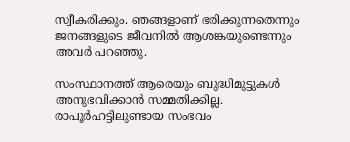സ്വീകരിക്കും. ഞങ്ങളാണ് ഭരിക്കുന്നതെന്നും ജനങ്ങളുടെ ജീവനിൽ ആശങ്കയുണ്ടെന്നും അവർ പറഞ്ഞു.

സംസ്ഥാനത്ത്‌ ആരെയും ബുദ്ധിമുട്ടുകൾ അനുഭവിക്കാൻ സമ്മതിക്കില്ല. രാപൂർഹട്ടിലുണ്ടായ സംഭവം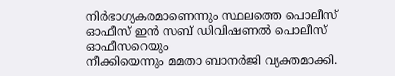നിർഭാഗ്യകരമാണെന്നും സ്ഥലത്തെ പൊലീസ് ഓഫീസ് ഇൻ സബ് ഡിവിഷണൽ പൊലീസ് ഓഫീസറെയും
നീക്കിയെന്നും മമതാ ബാനർജി വ്യക്തമാക്കി.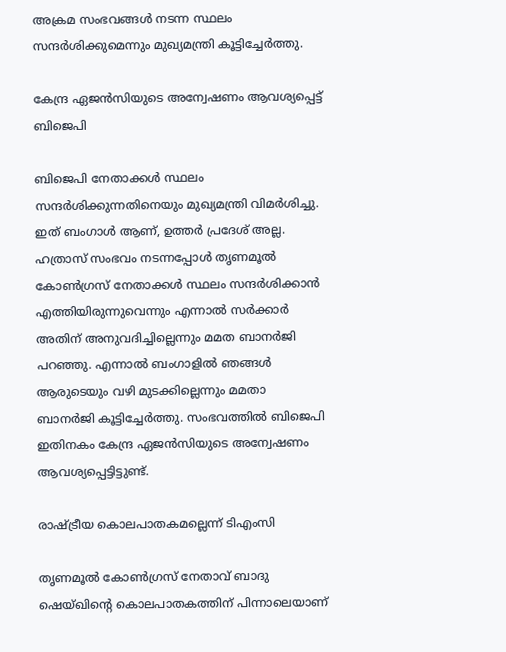അക്രമ സംഭവങ്ങൾ നടന്ന സ്ഥലം സന്ദർശിക്കുമെന്നും മുഖ്യമന്ത്രി കൂട്ടിച്ചേർത്തു.

കേന്ദ്ര ഏജൻസിയുടെ അന്വേഷണം ആവശ്യപ്പെട്ട് ബിജെപി

ബിജെപി നേതാക്കൾ സ്ഥലം സന്ദർശിക്കുന്നതിനെയും മുഖ്യമന്ത്രി വിമർശിച്ചു. ഇത് ബംഗാൾ ആണ്, ഉത്തർ പ്രദേശ് അല്ല. ഹത്രാസ് സംഭവം നടന്നപ്പോൾ തൃണമൂൽ കോൺഗ്രസ് നേതാക്കൾ സ്ഥലം സന്ദർശിക്കാൻ എത്തിയിരുന്നുവെന്നും എന്നാൽ സർക്കാർ അതിന് അനുവദിച്ചില്ലെന്നും മമത ബാനർജി പറഞ്ഞു. എന്നാൽ ബംഗാളിൽ ഞങ്ങൾ ആരുടെയും വഴി മുടക്കില്ലെന്നും മമതാ ബാനർജി കൂട്ടിച്ചേർത്തു. സംഭവത്തിൽ ബിജെപി ഇതിനകം കേന്ദ്ര ഏജൻസിയുടെ അന്വേഷണം ആവശ്യപ്പെട്ടിട്ടുണ്ട്.

രാഷ്‌ട്രീയ കൊലപാതകമല്ലെന്ന് ടിഎംസി

തൃണമൂല്‍ കോണ്‍ഗ്രസ് നേതാവ് ബാദു ഷെയ്ഖിന്റെ കൊലപാതകത്തിന് പിന്നാലെയാണ്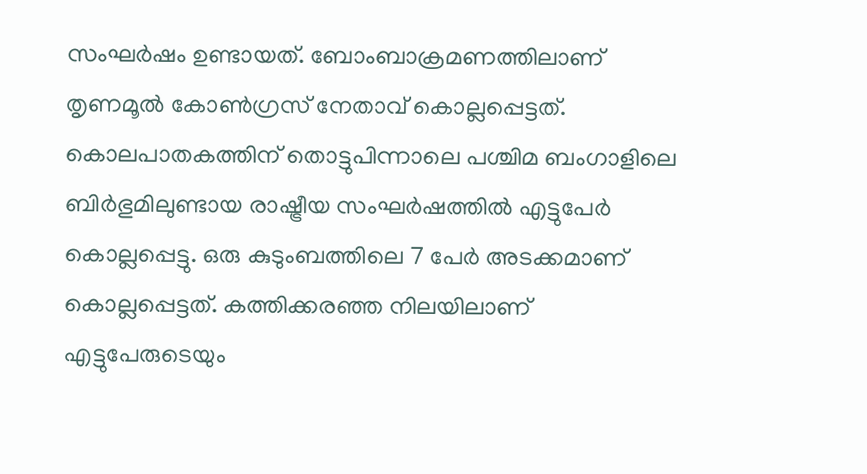സംഘ‍ർഷം ഉണ്ടായത്. ബോംബാക്രമണത്തിലാണ് തൃണമൂൽ കോൺഗ്രസ് നേതാവ് കൊല്ലപ്പെട്ടത്. കൊലപാതകത്തിന് തൊട്ടുപിന്നാലെ പശ്ചിമ ബംഗാളിലെ ബിർഭുമിലുണ്ടായ രാഷ്ട്രീയ സംഘർഷത്തിൽ എട്ടുപേര്‍ കൊല്ലപ്പെട്ടു. ഒരു കുടുംബത്തിലെ 7 പേര്‍ അടക്കമാണ് കൊല്ലപ്പെട്ടത്. കത്തിക്കരഞ്ഞ നിലയിലാണ് എട്ടുപേരുടെയും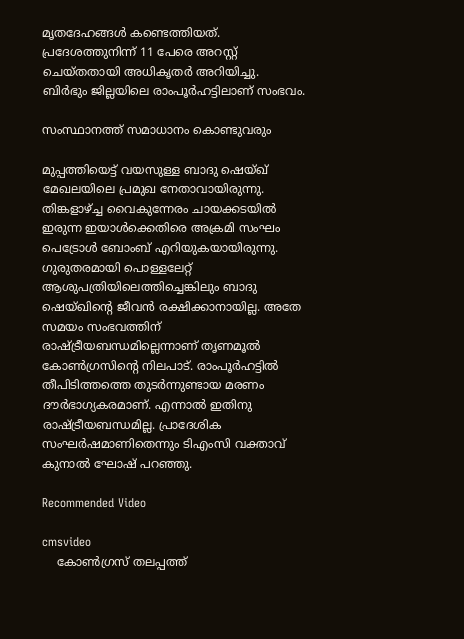മൃതദേഹങ്ങള്‍ കണ്ടെത്തിയത്. പ്രദേശത്തുനിന്ന് 11 പേരെ അറസ്റ്റ് ചെയ്‌തതായി അധികൃതര്‍ അറിയിച്ചു. ബിര്‍ഭും ജില്ലയിലെ രാംപൂര്‍ഹട്ടിലാണ് സംഭവം.

സംസ്ഥാനത്ത് സമാധാനം കൊണ്ടുവരും

മുപ്പത്തിയെട്ട് വയസുള്ള ബാദു ഷെയ്ഖ് മേഖലയിലെ പ്രമുഖ നേതാവായിരുന്നു. തിങ്കളാഴ്ച്ച വൈകുന്നേരം ചായക്കടയില്‍ ഇരുന്ന ഇയാള്‍ക്കെതിരെ അക്രമി സംഘം പെട്രോള്‍ ബോംബ് എറിയുകയായിരുന്നു. ഗുരുതരമായി പൊള്ളലേറ്റ് ആശുപത്രിയിലെത്തിച്ചെങ്കിലും ബാദു ഷെയ്ഖിന്റെ ജീവന്‍ രക്ഷിക്കാനായില്ല. അതേ സമയം സംഭവത്തിന് രാഷ്ട്രീയബന്ധമില്ലെന്നാണ് തൃണമൂൽ കോൺഗ്രസിന്റെ നിലപാട്. രാംപൂര്‍ഹട്ടില്‍ തീപിടിത്തത്തെ തുടര്‍ന്നുണ്ടായ മരണം ദൗര്‍ഭാഗ്യകരമാണ്. എന്നാല്‍ ഇതിനു രാഷ്ട്രീയബന്ധമില്ല. പ്രാദേശിക സംഘര്‍ഷമാണിതെന്നും ടിഎംസി വക്താവ് കുനാല്‍ ഘോഷ് പറഞ്ഞു.

Recommended Video

cmsvideo
    കോണ്‍ഗ്രസ് തലപ്പത്ത്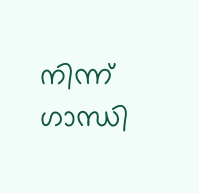നിന്ന് ഗാന്ധി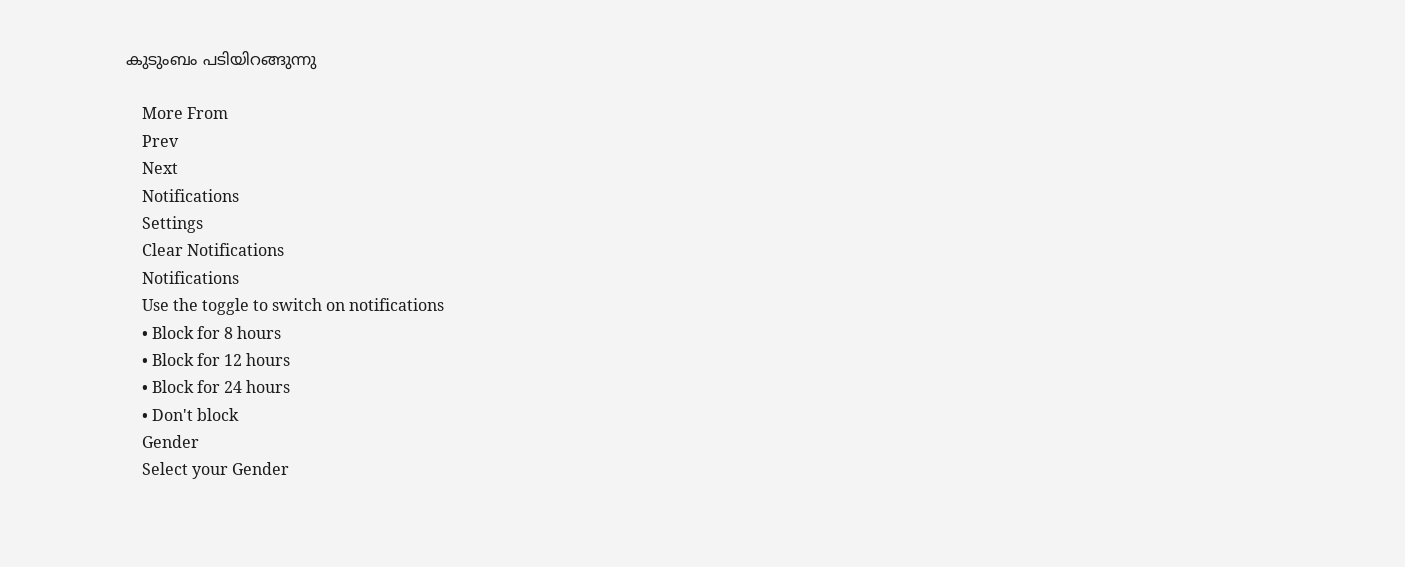കുടുംബം പടിയിറങ്ങുന്നു

    More From
    Prev
    Next
    Notifications
    Settings
    Clear Notifications
    Notifications
    Use the toggle to switch on notifications
    • Block for 8 hours
    • Block for 12 hours
    • Block for 24 hours
    • Don't block
    Gender
    Select your Gender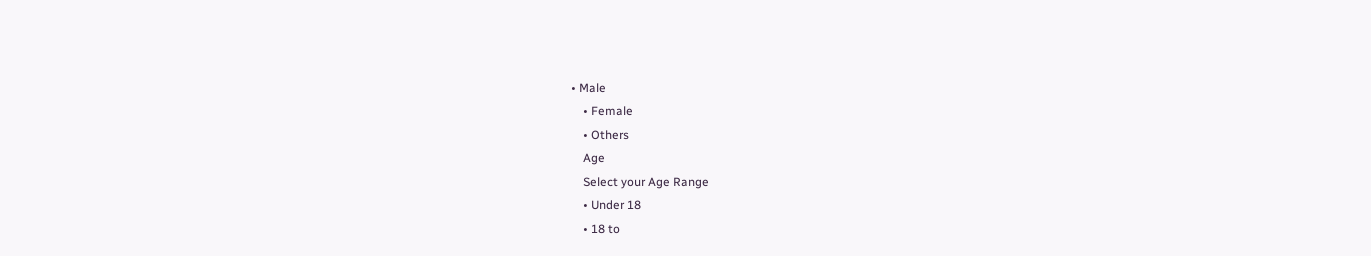• Male
    • Female
    • Others
    Age
    Select your Age Range
    • Under 18
    • 18 to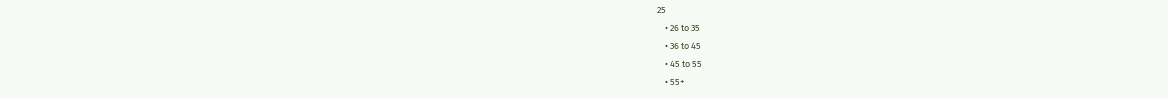25
    • 26 to 35
    • 36 to 45
    • 45 to 55
    • 55+